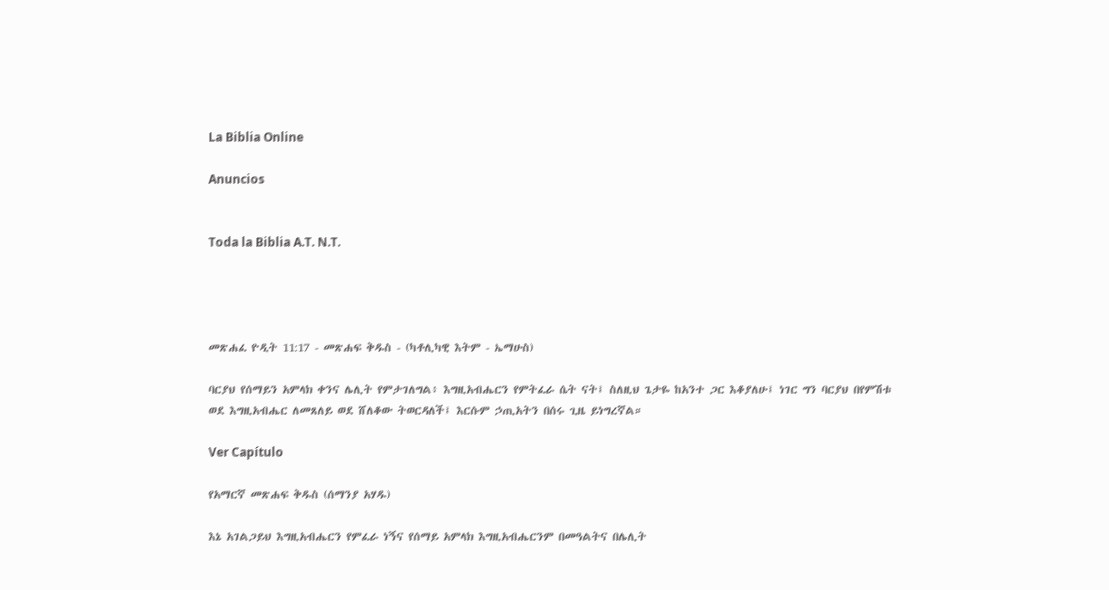La Biblia Online

Anuncios


Toda la Biblia A.T. N.T.




መጽሐፈ ዮዲት 11:17 - መጽሐፍ ቅዱስ - (ካቶሊካዊ እትም - ኤማሁስ)

ባርያህ የሰማይን አምላክ ቀንና ሌሊት የምታገለግል፥ እግዚአብሔርን የምትፈራ ሴት ናት፤ ስለዚህ ጌታዬ ከአንተ ጋር እቆያለሁ፤ ነገር ግን ባርያህ በየምሽቱ ወደ እግዚአብሔር ለመጸለይ ወደ ሸለቆው ትወርዳለች፤ እርሱም ኃጢአትን በሰሩ ጊዜ ይነግረኛል።

Ver Capítulo

የአማርኛ መጽሐፍ ቅዱስ (ሰማንያ አሃዱ)

እኔ አገልጋይህ እግዚአብሔርን የምፈራ ነኝና የሰማይ አምላክ እግዚአብሔርንም በመዓልትና በሌሊት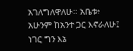አገለግለዋለሁ። አቤቱ፥ አሁንም ከአንተ ጋር እኖራለሁ፤ ነገር ግን እኔ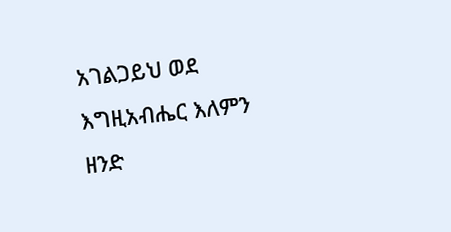አገልጋይህ ወደ እግዚአብሔር እለምን ዘንድ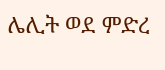ሌሊት ወደ ምድረ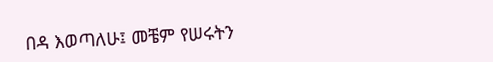በዳ እወጣለሁ፤ መቼም የሠሩትን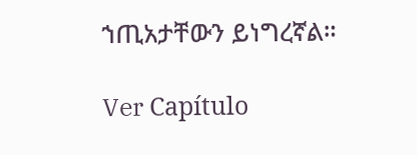ኀጢአታቸውን ይነግረኛል።

Ver Capítulo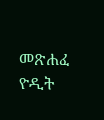መጽሐፈ ዮዲት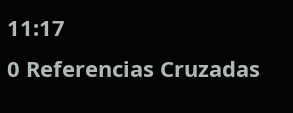11:17
0 Referencias Cruzadas